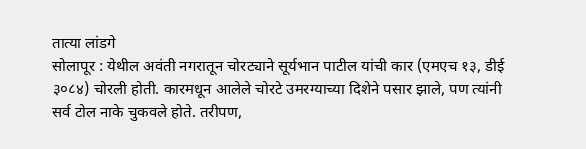तात्या लांडगे
सोलापूर : येथील अवंती नगरातून चोरट्याने सूर्यभान पाटील यांची कार (एमएच १३, डीई ३०८४) चोरली होती. कारमधून आलेले चोरटे उमरग्याच्या दिशेने पसार झाले, पण त्यांनी सर्व टोल नाके चुकवले होते. तरीपण,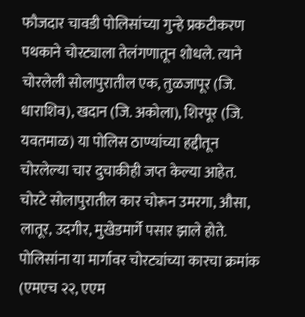फौजदार चावडी पोलिसांच्या गुन्हे प्रकटीकरण पथकाने चोरट्याला तेलंगणातून शोधले. त्याने चोरलेली सोलापुरातील एक, तुळजापूर (जि. धाराशिव), खदान (जि. अकोला), शिरपूर (जि. यवतमाळ) या पोलिस ठाण्यांच्या हद्दीतून चोरलेल्या चार दुचाकीही जप्त केल्या आहेत.
चोरटे सोलापुरातील कार चोरून उमरगा, औसा, लातूर, उदगीर, मुखेडमार्गे पसार झाले होते. पोलिसांना या मार्गावर चोरट्यांच्या कारचा क्रमांक (एमएच २२, एएम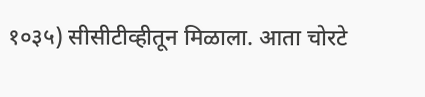१०३५) सीसीटीव्हीतून मिळाला. आता चोरटे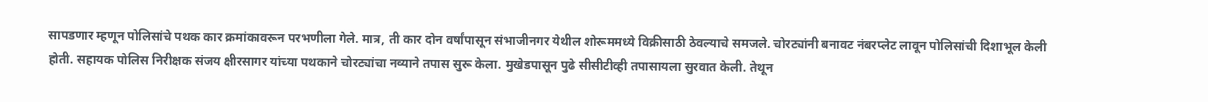सापडणार म्हणून पोलिसांचे पथक कार क्रमांकावरून परभणीला गेले. मात्र, ती कार दोन वर्षांपासून संभाजीनगर येथील शोरूममध्ये विक्रीसाठी ठेवल्याचे समजले. चोरट्यांनी बनावट नंबरप्लेट लावून पोलिसांची दिशाभूल केली होती. सहायक पोलिस निरीक्षक संजय क्षीरसागर यांच्या पथकाने चोरट्यांचा नव्याने तपास सुरू केला. मुखेडपासून पुढे सीसीटीव्ही तपासायला सुरवात केली. तेथून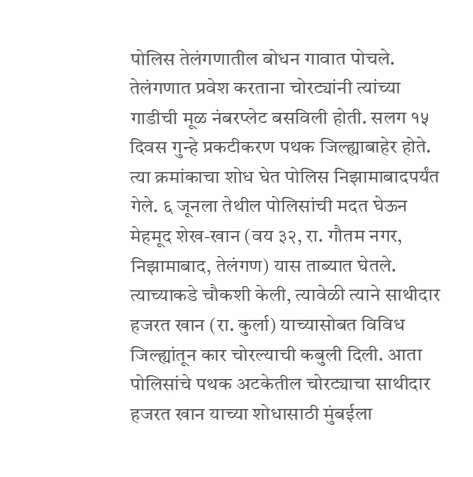पोलिस तेलंगणातील बोधन गावात पोचले.
तेलंगणात प्रवेश करताना चोरट्यांनी त्यांच्या गाडीची मूळ नंबरप्लेट बसविली होती. सलग १५ दिवस गुन्हे प्रकटीकरण पथक जिल्ह्याबाहेर होते. त्या क्रमांकाचा शोध घेत पोलिस निझामाबादपर्यंत गेले. ६ जूनला तेथील पोलिसांची मदत घेऊन मेहमूद शेख-खान (वय ३२, रा. गौतम नगर, निझामाबाद, तेलंगण) यास ताब्यात घेतले. त्याच्याकडे चौकशी केली, त्यावेळी त्याने साथीदार हजरत खान (रा. कुर्ला) याच्यासोबत विविध जिल्ह्यांतून कार चोरल्याची कबुली दिली. आता पोलिसांचे पथक अटकेतील चोरट्याचा साथीदार हजरत खान याच्या शोधासाठी मुंबईला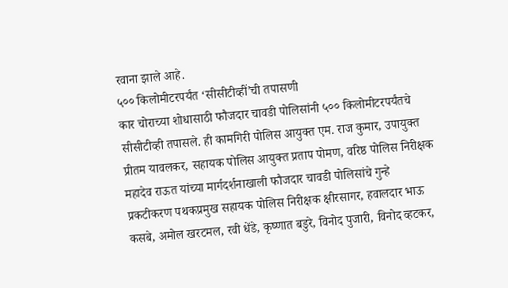रवाना झाले आहे.
५०० किलोमीटरपर्यंत ‘सीसीटीव्हीं’ची तपासणी
कार चोराच्या शोधासाठी फौजदार चावडी पोलिसांनी ५०० किलोमीटरपर्यंतचे सीसीटीव्ही तपासले. ही कामगिरी पोलिस आयुक्त एम. राज कुमार, उपायुक्त प्रीतम यावलकर, सहायक पोलिस आयुक्त प्रताप पोमण, वरिष्ठ पोलिस निरीक्षक महादेव राऊत यांच्या मार्गदर्शनाखाली फौजदार चावडी पोलिसांचे गुन्हे प्रकटीकरण पथकप्रमुख सहायक पोलिस निरीक्षक क्षीरसागर, हवालदार भाऊ कसबे, अमोल खरटमल, रवी धेंडे, कृष्णात बडुरे, विनोद पुजारी, विनोद व्हटकर,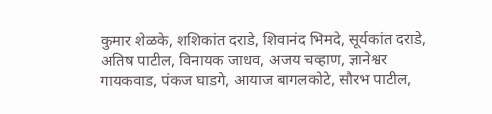कुमार शेळके, शशिकांत दराडे, शिवानंद भिमदे, सूर्यकांत दराडे, अतिष पाटील, विनायक जाधव, अजय चव्हाण, ज्ञानेश्वर गायकवाड, पंकज घाडगे, आयाज बागलकोटे, सौरभ पाटील,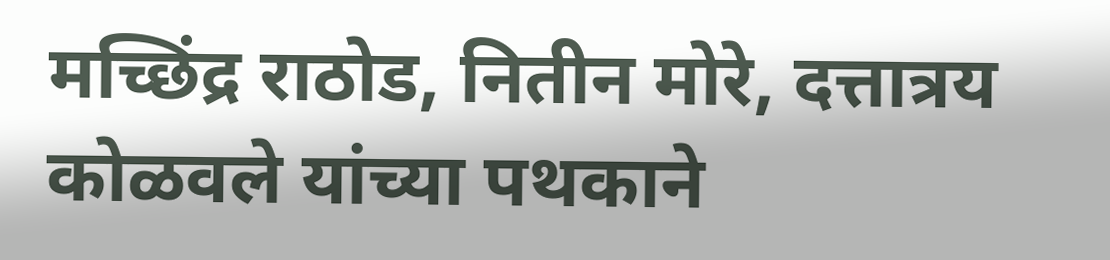मच्छिंद्र राठोड, नितीन मोरे, दत्तात्रय कोळवले यांच्या पथकाने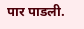पार पाडली.